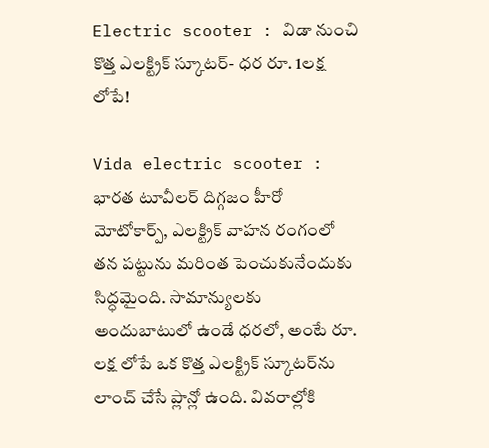Electric scooter : విడా నుంచి కొత్త ఎలక్ట్రిక్ స్కూటర్- ధర రూ. 1లక్ష లోపే!

Vida electric scooter : భారత టూవీలర్ దిగ్గజం హీరో మోటోకార్ప్, ఎలక్ట్రిక్ వాహన రంగంలో తన పట్టును మరింత పెంచుకునేందుకు సిద్ధమైంది. సామాన్యులకు అందుబాటులో ఉండే ధరలో, అంటే రూ. లక్ష లోపే ఒక కొత్త ఎలక్ట్రిక్ స్కూటర్‌ను లాంచ్ చేసే ప్లాన్లో ఉంది. వివరాల్లోకి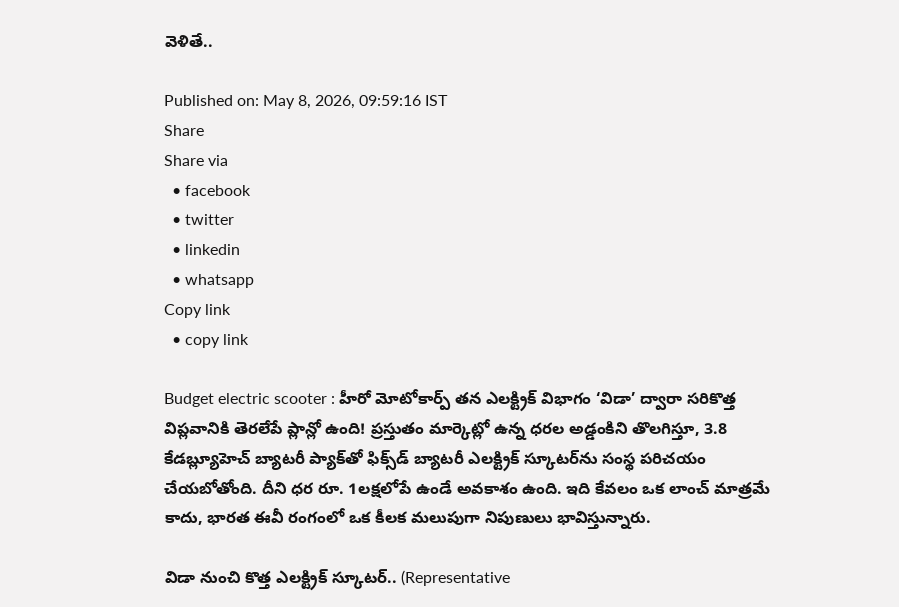వెళితే..

Published on: May 8, 2026, 09:59:16 IST
Share
Share via
  • facebook
  • twitter
  • linkedin
  • whatsapp
Copy link
  • copy link

Budget electric scooter : హీరో మోటోకార్ప్ తన ఎలక్ట్రిక్ విభాగం ‘విడా’ ద్వారా సరికొత్త విప్లవానికి తెరలేపే ప్లాన్లో ఉంది! ప్రస్తుతం మార్కెట్లో ఉన్న ధరల అడ్డంకిని తొలగిస్తూ, 3.8 కేడబ్ల్యూహెచ్ బ్యాటరీ ప్యాక్‌తో ఫిక్స్‌డ్ బ్యాటరీ ఎలక్ట్రిక్ స్కూటర్‌ను సంస్థ పరిచయం చేయబోతోంది. దీని ధర రూ. 1లక్షలోపే ఉండే అవకాశం ఉంది. ఇది కేవలం ఒక లాంచ్ మాత్రమే కాదు, భారత ఈవీ రంగంలో ఒక కీలక మలుపుగా నిపుణులు భావిస్తున్నారు.

విడా నుంచి కొత్త ఎలక్ట్రిక్ స్కూటర్.. (Representative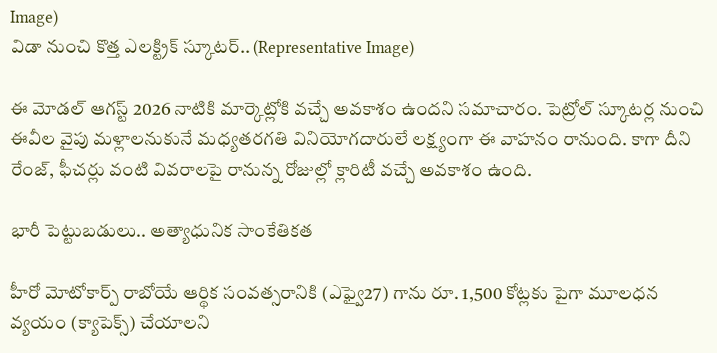Image)
విడా నుంచి కొత్త ఎలక్ట్రిక్ స్కూటర్.. (Representative Image)

ఈ మోడల్ ఆగస్ట్ 2026 నాటికి మార్కెట్లోకి వచ్చే అవకాశం ఉందని సమాచారం. పెట్రోల్ స్కూటర్ల నుంచి ఈవీల వైపు మళ్లాలనుకునే మధ్యతరగతి వినియోగదారులే లక్ష్యంగా ఈ వాహనం రానుంది. కాగా దీని రేంజ్, ఫీచర్లు వంటి వివరాలపై రానున్న రోజుల్లో క్లారిటీ వచ్చే అవకాశం ఉంది.

భారీ పెట్టుబడులు.. అత్యాధునిక సాంకేతికత

హీరో మోటోకార్ప్ రాబోయే ఆర్థిక సంవత్సరానికి (ఎఫ్వై27) గాను రూ. 1,500 కోట్లకు పైగా మూలధన వ్యయం (క్యాపెక్స్) చేయాలని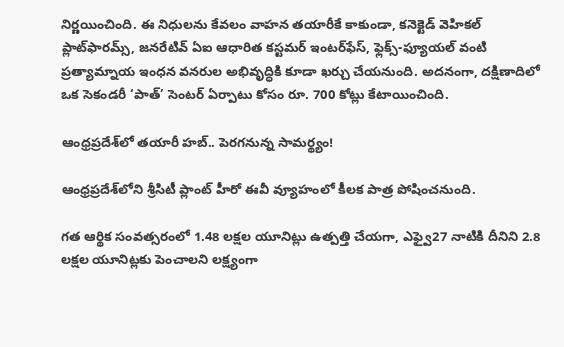నిర్ణయించింది. ఈ నిధులను కేవలం వాహన తయారీకే కాకుండా, కనెక్టెడ్ వెహికల్ ప్లాట్‌ఫారమ్స్, జనరేటివ్ ఏఐ ఆధారిత కస్టమర్ ఇంటర్‌ఫేస్, ఫ్లెక్స్-ఫ్యూయల్ వంటి ప్రత్యామ్నాయ ఇంధన వనరుల అభివృద్ధికి కూడా ఖర్చు చేయనుంది. అదనంగా, దక్షిణాదిలో ఒక సెకండరీ ‘పాత్’ సెంటర్ ఏర్పాటు కోసం రూ. 700 కోట్లు కేటాయించింది.

ఆంధ్రప్రదేశ్‌లో తయారీ హబ్.. పెరగనున్న సామర్థ్యం!

ఆంధ్రప్రదేశ్‌లోని శ్రీసిటీ ప్లాంట్ హీరో ఈవీ వ్యూహంలో కీలక పాత్ర పోషించనుంది.

గత ఆర్థిక సంవత్సరంలో 1.48 లక్షల యూనిట్లు ఉత్పత్తి చేయగా, ఎఫ్వై27 నాటికి దీనిని 2.8 లక్షల యూనిట్లకు పెంచాలని లక్ష్యంగా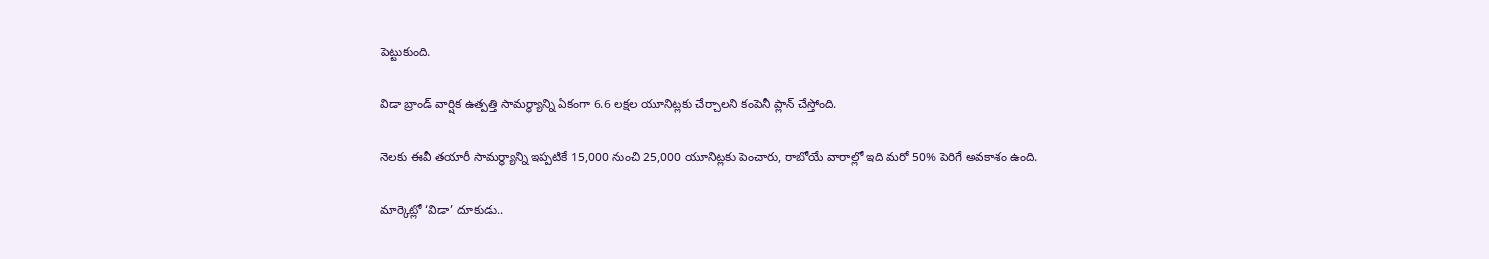పెట్టుకుంది.

విడా బ్రాండ్ వార్షిక ఉత్పత్తి సామర్థ్యాన్ని ఏకంగా 6.6 లక్షల యూనిట్లకు చేర్చాలని కంపెనీ ప్లాన్ చేస్తోంది.

నెలకు ఈవీ తయారీ సామర్థ్యాన్ని ఇప్పటికే 15,000 నుంచి 25,000 యూనిట్లకు పెంచారు, రాబోయే వారాల్లో ఇది మరో 50% పెరిగే అవకాశం ఉంది.

మార్కెట్లో ‘విడా’ దూకుడు..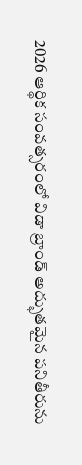2026 ఆర్థిక సంవత్సరంలో విడా బ్రాండ్ అద్భుతమైన పనితీరును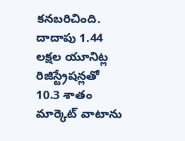కనబరిచింది. దాదాపు 1.44 లక్షల యూనిట్ల రిజిస్ట్రేషన్లతో 10.3 శాతం మార్కెట్ వాటాను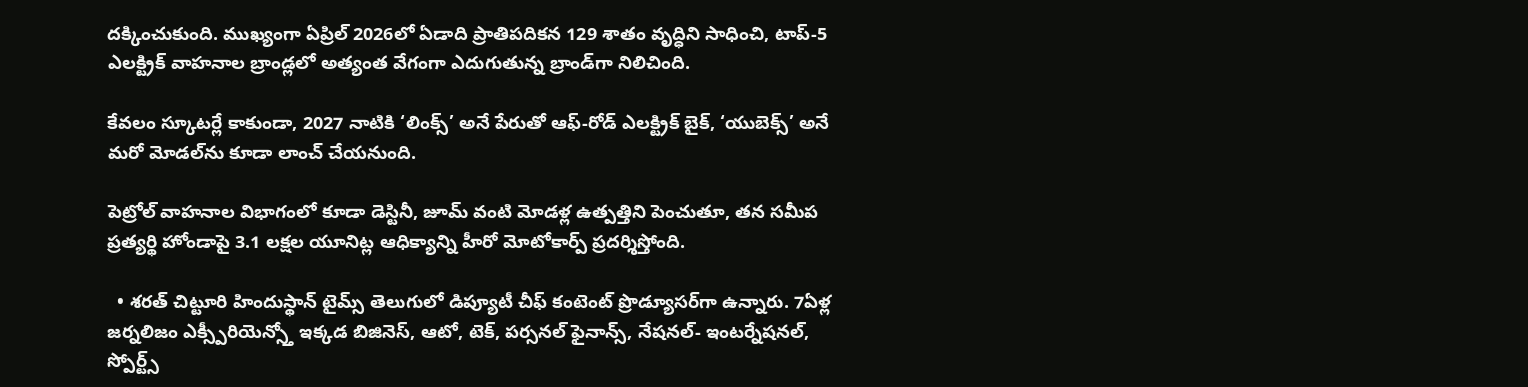దక్కించుకుంది. ముఖ్యంగా ఏప్రిల్ 2026లో ఏడాది ప్రాతిపదికన 129 శాతం వృద్ధిని సాధించి, టాప్-5 ఎలక్ట్రిక్ వాహనాల బ్రాండ్లలో అత్యంత వేగంగా ఎదుగుతున్న బ్రాండ్‌గా నిలిచింది.

కేవలం స్కూటర్లే కాకుండా, 2027 నాటికి ‘లింక్స్’ అనే పేరుతో ఆఫ్-రోడ్ ఎలక్ట్రిక్ బైక్, ‘యుబెక్స్’ అనే మరో మోడల్‌ను కూడా లాంచ్ చేయనుంది.

పెట్రోల్ వాహనాల విభాగంలో కూడా డెస్టినీ, జూమ్ వంటి మోడళ్ల ఉత్పత్తిని పెంచుతూ, తన సమీప ప్రత్యర్థి హోండాపై 3.1 లక్షల యూనిట్ల ఆధిక్యాన్ని హీరో మోటోకార్ప్ ప్రదర్శిస్తోంది.

  • శరత్ చిట్టూరి హిందుస్థాన్ టైమ్స్ తెలుగులో డిప్యూటీ చీఫ్ కంటెంట్ ప్రొడ్యూసర్‌గా ఉన్నారు. 7ఏళ్ల జర్నలిజం ఎక్స్పీరియెన్స్తో ఇక్కడ బిజినెస్, ఆటో, టెక్, పర్సనల్ ఫైనాన్స్, నేషనల్- ఇంటర్నేషనల్, స్పోర్ట్స్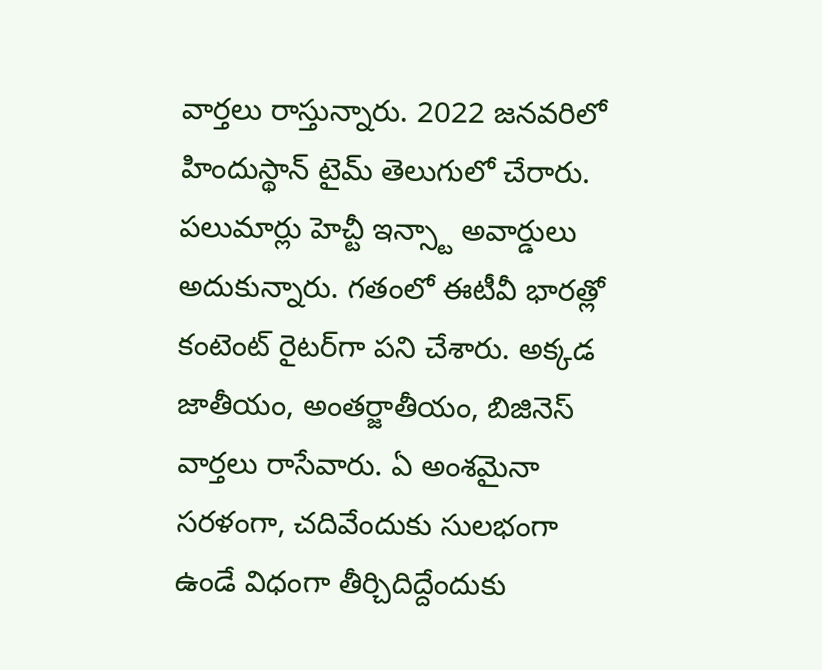వార్తలు రాస్తున్నారు. 2022 జనవరిలో హిందుస్థాన్ టైమ్ తెలుగులో చేరారు. పలుమార్లు హెచ్టీ ఇన్స్టా అవార్డులు అదుకున్నారు. గతంలో ఈటీవీ భారత్లో కంటెంట్ రైటర్‌గా పని చేశారు. అక్కడ జాతీయం, అంతర్జాతీయం, బిజినెస్ వార్తలు రాసేవారు. ఏ అంశమైనా సరళంగా, చదివేందుకు సులభంగా ఉండే విధంగా తీర్చిదిద్దేందుకు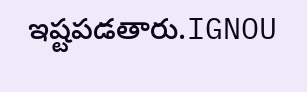ఇష్టపడతారు.IGNOU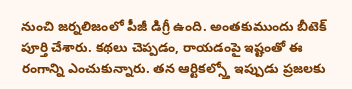నుంచి జర్నలిజంలో పీజీ డిగ్రీ ఉంది. అంతకుముందు బీటెక్ పూర్తి చేశారు. కథలు చెప్పడం, రాయడంపై ఇష్టంతో ఈ రంగాన్ని ఎంచుకున్నారు. తన ఆర్టికల్స్తో ఇప్పుడు ప్రజలకు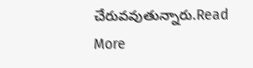చేరువవుతున్నారు.Read More